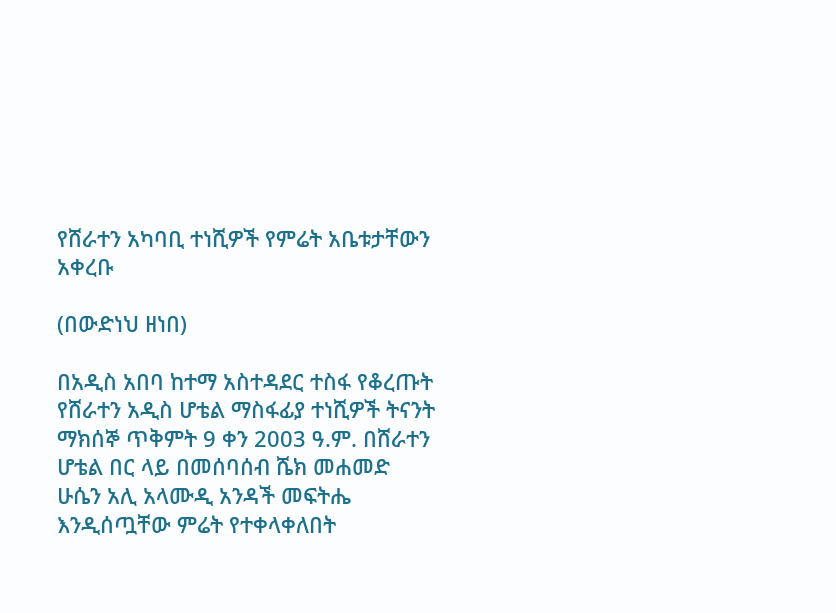የሸራተን አካባቢ ተነሺዎች የምሬት አቤቱታቸውን አቀረቡ

(በውድነህ ዘነበ)

በአዲስ አበባ ከተማ አስተዳደር ተስፋ የቆረጡት የሸራተን አዲስ ሆቴል ማስፋፊያ ተነሺዎች ትናንት ማክሰኞ ጥቅምት 9 ቀን 2003 ዓ.ም. በሸራተን ሆቴል በር ላይ በመሰባሰብ ሼክ መሐመድ ሁሴን አሊ አላሙዲ አንዳች መፍትሔ እንዲሰጧቸው ምሬት የተቀላቀለበት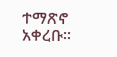ተማጽኖ አቀረቡ፡፡